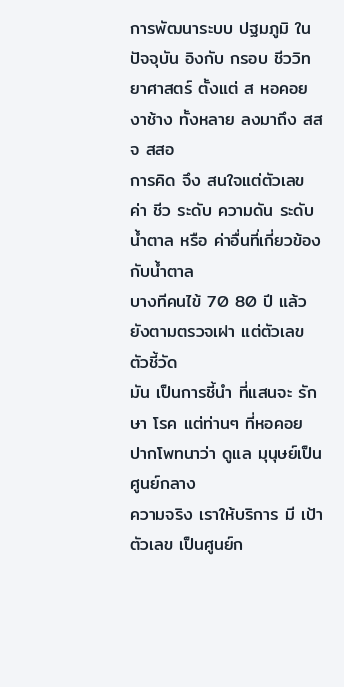การพัฒนาระบบ ปฐมภูมิ ในปัจจุบัน อิงกับ กรอบ ชีววิทยาศาสตร์ ตั้งแต่ ส หอคอยงาช้าง ทั้งหลาย ลงมาถึง สสจ สสอ
การคิด จึง สนใจแต่ตัวเลข ค่า ชีว ระดับ ความดัน ระดับน้ำตาล หรือ ค่าอื่นที่เกี่ยวข้องกับน้ำตาล
บางทีคนไข้ 70 80 ปี แล้ว ยังตามตรวจเฝา แต่ตัวเลข ตัวชี้วัด
มัน เป็นการชี้นำ ที่แสนจะ รักษา โรค แต่ท่านๆ ที่หอคอย ปากโพทนาว่า ดูแล มุนุษย์เป็นศูนย์กลาง
ความจริง เราให้บริการ มี เป้า ตัวเลข เป็นศูนย์ก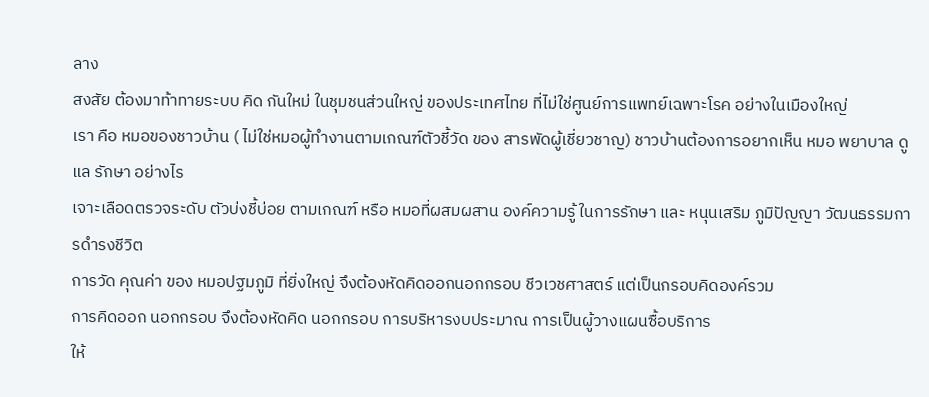ลาง
สงสัย ต้องมาท้าทายระบบ คิด กันใหม่ ในชุมชนส่วนใหญ่ ของประเทศไทย ที่ไม่ใช่ศูนย์การแพทย์เฉพาะโรค อย่างในเมืองใหญ่
เรา คือ หมอของชาวบ้าน ( ไม่ใช่หมอผู้ทำงานตามเกณฑ์ตัวชี้วัด ของ สารพัดผู้เชี่ยวชาญ) ชาวบ้านต้องการอยากเห็น หมอ พยาบาล ดูแล รักษา อย่างไร
เจาะเลือดตรวจระดับ ตัวบ่งชี้บ่อย ตามเกณฑ์ หรือ หมอที่ผสมผสาน องค์ความรู้ ในการรักษา และ หนุนเสริม ภูมิปัญญา วัฒนธรรมการดำรงชีวิต
การวัด คุณค่า ของ หมอปฐมภูมิ ที่ยิ่งใหญ่ จึงต้องหัดคิดออกนอกกรอบ ชีวเวชศาสตร์ แต่เป็นกรอบคิดองค์รวม
การคิดออก นอกกรอบ จึงต้องหัดคิด นอกกรอบ การบริหารงบประมาณ การเป็นผู้วางแผนซื้อบริการ
ให้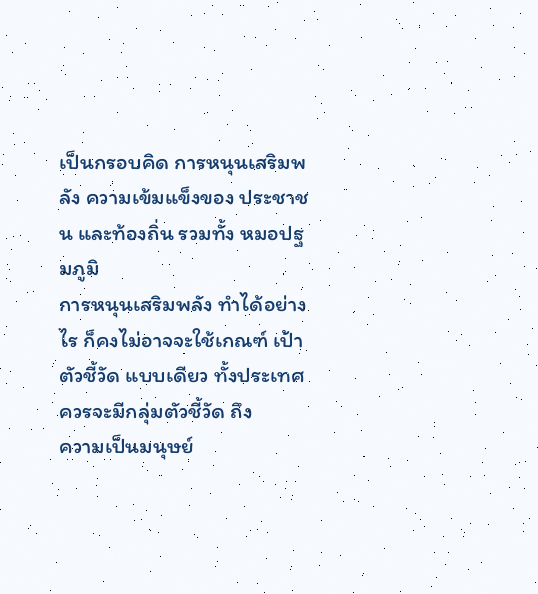เป็นกรอบคิด การหนุนเสริมพลัง ความเข้มแข็งของ ประชาชน และท้องถิ่น รวมทั้ง หมอปฐมภูมิ
การหนุนเสริมพลัง ทำได้อย่างไร ก็คงไม่อาจจะใช้เกณฑ์ เป้าตัวชี้วัด แบบเดียว ทั้งประเทศ ควรจะมีกลุ่มตัวชี้วัด ถึง
ความเป็นมนุษย์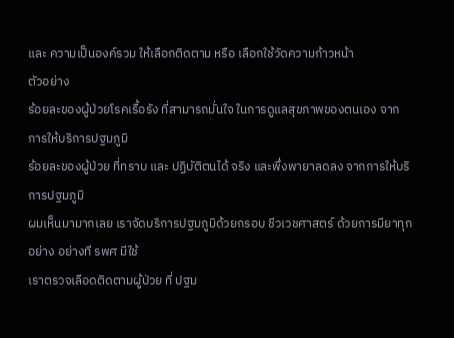และ ความเป็นองค์รวม ให้เลือกติดตาม หรือ เลือกใช้วัดความก้าวหน้า
ตัวอย่าง
ร้อยละของผู้ป่วยโรคเรื้อรัง ที่สามารถมั่นใจ ในการดูแลสุขภาพของตนเอง จากการให้บริการปฐมภูมิ
ร้อยละของผู้ป่วย ที่ทราบ และ ปฏิบัติตนได้ จริง และพึ่งพายาลดลง จากการให้บริการปฐมภูมิ
ผมเห็นมามากเลย เราจัดบริการปฐมภูมิด้วยกรอบ ชีวเวชศาสตร์ ด้วยการมียาทุกอย่าง อย่างที รพศ มีใช้
เราตรวจเลือดติดตามผู้ป่วย ที่ ปฐม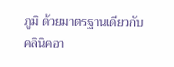ภูมิ ด้วยมาตรฐานเดียวกับ คลินิคอา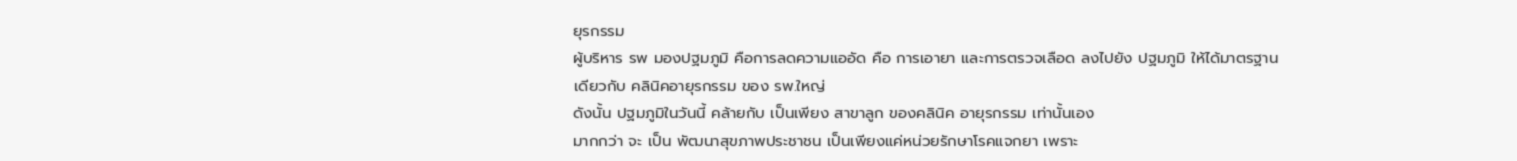ยุรกรรม
ผู้บริหาร รพ มองปฐมภูมิ คือการลดความแออัด คือ การเอายา และการตรวจเลือด ลงไปยัง ปฐมภูมิ ให้ได้มาตรฐานเดียวกับ คลินิคอายุรกรรม ของ รพ.ใหญ่
ดังนั้น ปฐมภูมิในวันนี้ คล้ายกับ เป็นเพียง สาขาลูก ของคลินิค อายุรกรรม เท่านั้นเอง
มากกว่า จะ เป็น พัฒนาสุขภาพประชาชน เป็นเพียงแค่หน่วยรักษาโรคแจกยา เพราะ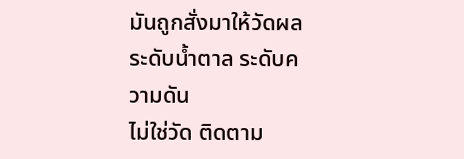มันถูกสั่งมาให้วัดผล ระดับน้ำตาล ระดับความดัน
ไม่ใช่วัด ติดตาม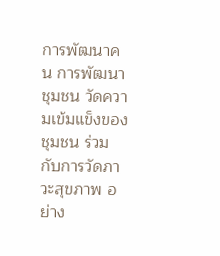การพัฒนาคน การพัฒนาชุมชน วัดความเข้มแข็งของชุมชน ร่วมกับการวัดภาวะสุขภาพ อย่าง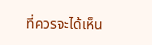ที่ควรจะได้เห็น